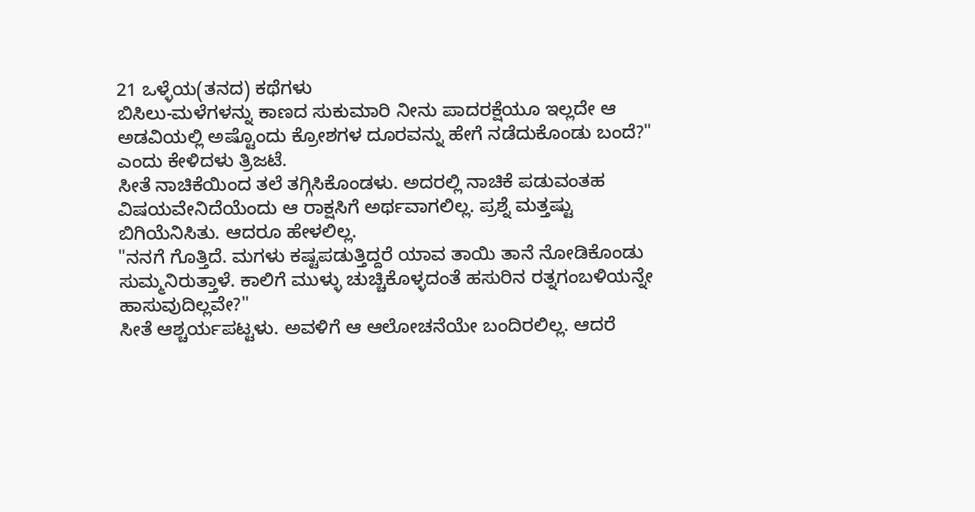21 ಒಳ್ಳೆಯ(ತನದ) ಕಥೆಗಳು
ಬಿಸಿಲು-ಮಳೆಗಳನ್ನು ಕಾಣದ ಸುಕುಮಾರಿ ನೀನು ಪಾದರಕ್ಷೆಯೂ ಇಲ್ಲದೇ ಆ ಅಡವಿಯಲ್ಲಿ ಅಷ್ಟೊಂದು ಕ್ರೋಶಗಳ ದೂರವನ್ನು ಹೇಗೆ ನಡೆದುಕೊಂಡು ಬಂದೆ?" ಎಂದು ಕೇಳಿದಳು ತ್ರಿಜಟೆ.
ಸೀತೆ ನಾಚಿಕೆಯಿಂದ ತಲೆ ತಗ್ಗಿಸಿಕೊಂಡಳು. ಅದರಲ್ಲಿ ನಾಚಿಕೆ ಪಡುವಂತಹ ವಿಷಯವೇನಿದೆಯೆಂದು ಆ ರಾಕ್ಷಸಿಗೆ ಅರ್ಥವಾಗಲಿಲ್ಲ. ಪ್ರಶ್ನೆ ಮತ್ತಷ್ಟು ಬಿಗಿಯೆನಿಸಿತು. ಆದರೂ ಹೇಳಲಿಲ್ಲ.
"ನನಗೆ ಗೊತ್ತಿದೆ. ಮಗಳು ಕಷ್ಟಪಡುತ್ತಿದ್ದರೆ ಯಾವ ತಾಯಿ ತಾನೆ ನೋಡಿಕೊಂಡು ಸುಮ್ಮನಿರುತ್ತಾಳೆ. ಕಾಲಿಗೆ ಮುಳ್ಳು ಚುಚ್ಚಿಕೊಳ್ಳದಂತೆ ಹಸುರಿನ ರತ್ನಗಂಬಳಿಯನ್ನೇ ಹಾಸುವುದಿಲ್ಲವೇ?"
ಸೀತೆ ಆಶ್ಚರ್ಯಪಟ್ಟಳು. ಅವಳಿಗೆ ಆ ಆಲೋಚನೆಯೇ ಬಂದಿರಲಿಲ್ಲ. ಆದರೆ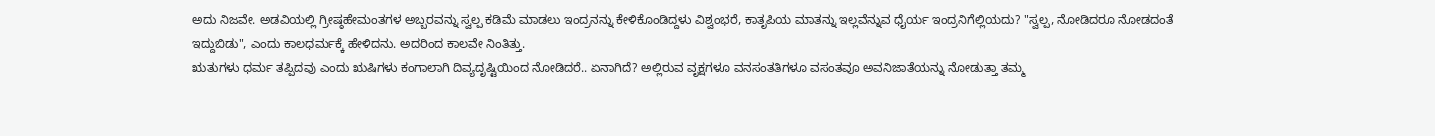ಅದು ನಿಜವೇ. ಅಡವಿಯಲ್ಲಿ ಗ್ರೀಷ್ಠಹೇಮಂತಗಳ ಅಬ್ಬರವನ್ನು ಸ್ವಲ್ಪ ಕಡಿಮೆ ಮಾಡಲು ಇಂದ್ರನನ್ನು ಕೇಳಿಕೊಂಡಿದ್ದಳು ವಿಶ್ವಂಭರೆ, ಕಾತೃಪಿಯ ಮಾತನ್ನು ಇಲ್ಲವೆನ್ನುವ ಧೈರ್ಯ ಇಂದ್ರನಿಗೆಲ್ಲಿಯದು? "ಸ್ವಲ್ಪ, ನೋಡಿದರೂ ನೋಡದಂತೆ ಇದ್ದುಬಿಡು", ಎಂದು ಕಾಲಧರ್ಮಕ್ಕೆ ಹೇಳಿದನು. ಅದರಿಂದ ಕಾಲವೇ ನಿಂತಿತ್ತು.
ಋತುಗಳು ಧರ್ಮ ತಪ್ಪಿದವು ಎಂದು ಋಷಿಗಳು ಕಂಗಾಲಾಗಿ ದಿವ್ಯದೃಷ್ಟಿಯಿಂದ ನೋಡಿದರೆ.. ಏನಾಗಿದೆ? ಅಲ್ಲಿರುವ ವೃಕ್ಷಗಳೂ ವನಸಂತತಿಗಳೂ ವಸಂತವೂ ಅವನಿಜಾತೆಯನ್ನು ನೋಡುತ್ತಾ ತಮ್ಮ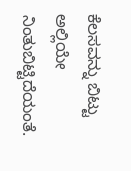ಕೆಲಸವನ್ನು ಬಿಟ್ಟು ಅಲ್ಲಿಯೇ ನಿಂತುಬಿಟ್ಟಿದೆಯಂತೆ.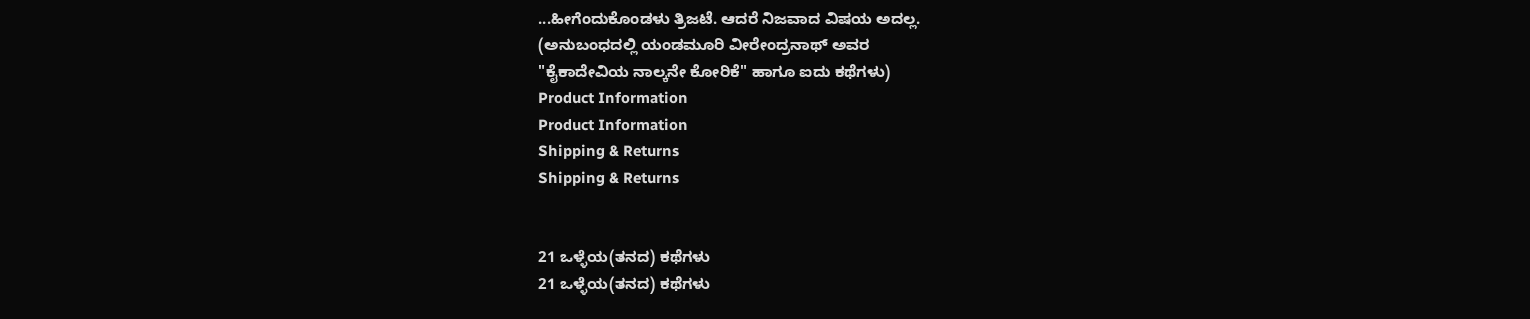...ಹೀಗೆಂದುಕೊಂಡಳು ತ್ರಿಜಟೆ. ಆದರೆ ನಿಜವಾದ ವಿಷಯ ಅದಲ್ಲ.
(ಅನುಬಂಧದಲ್ಲಿ ಯಂಡಮೂರಿ ವೀರೇಂದ್ರನಾಥ್ ಅವರ
"ಕೈಕಾದೇವಿಯ ನಾಲ್ಕನೇ ಕೋರಿಕೆ" ಹಾಗೂ ಐದು ಕಥೆಗಳು)
Product Information
Product Information
Shipping & Returns
Shipping & Returns


21 ಒಳ್ಳೆಯ(ತನದ) ಕಥೆಗಳು
21 ಒಳ್ಳೆಯ(ತನದ) ಕಥೆಗಳು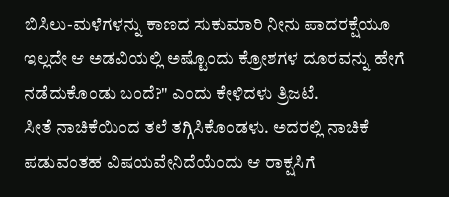ಬಿಸಿಲು-ಮಳೆಗಳನ್ನು ಕಾಣದ ಸುಕುಮಾರಿ ನೀನು ಪಾದರಕ್ಷೆಯೂ ಇಲ್ಲದೇ ಆ ಅಡವಿಯಲ್ಲಿ ಅಷ್ಟೊಂದು ಕ್ರೋಶಗಳ ದೂರವನ್ನು ಹೇಗೆ ನಡೆದುಕೊಂಡು ಬಂದೆ?" ಎಂದು ಕೇಳಿದಳು ತ್ರಿಜಟೆ.
ಸೀತೆ ನಾಚಿಕೆಯಿಂದ ತಲೆ ತಗ್ಗಿಸಿಕೊಂಡಳು. ಅದರಲ್ಲಿ ನಾಚಿಕೆ ಪಡುವಂತಹ ವಿಷಯವೇನಿದೆಯೆಂದು ಆ ರಾಕ್ಷಸಿಗೆ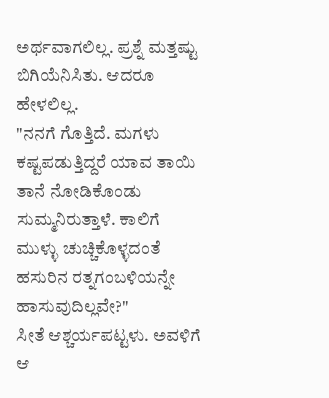ಅರ್ಥವಾಗಲಿಲ್ಲ. ಪ್ರಶ್ನೆ ಮತ್ತಷ್ಟು ಬಿಗಿಯೆನಿಸಿತು. ಆದರೂ ಹೇಳಲಿಲ್ಲ.
"ನನಗೆ ಗೊತ್ತಿದೆ. ಮಗಳು ಕಷ್ಟಪಡುತ್ತಿದ್ದರೆ ಯಾವ ತಾಯಿ ತಾನೆ ನೋಡಿಕೊಂಡು ಸುಮ್ಮನಿರುತ್ತಾಳೆ. ಕಾಲಿಗೆ ಮುಳ್ಳು ಚುಚ್ಚಿಕೊಳ್ಳದಂತೆ ಹಸುರಿನ ರತ್ನಗಂಬಳಿಯನ್ನೇ ಹಾಸುವುದಿಲ್ಲವೇ?"
ಸೀತೆ ಆಶ್ಚರ್ಯಪಟ್ಟಳು. ಅವಳಿಗೆ ಆ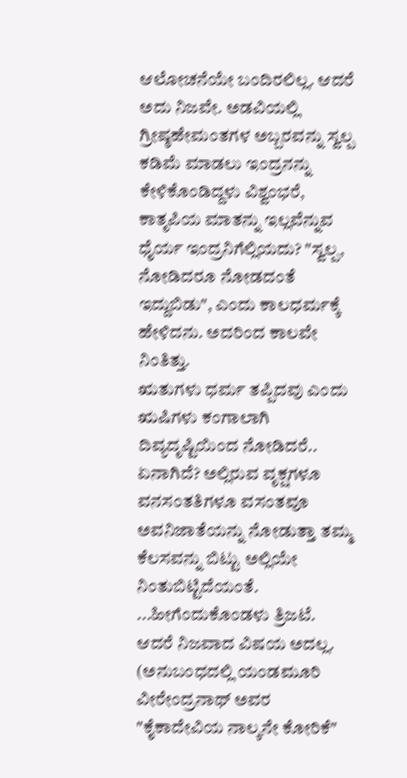ಆಲೋಚನೆಯೇ ಬಂದಿರಲಿಲ್ಲ. ಆದರೆ ಅದು ನಿಜವೇ. ಅಡವಿಯಲ್ಲಿ ಗ್ರೀಷ್ಠಹೇಮಂತಗಳ ಅಬ್ಬರವನ್ನು ಸ್ವಲ್ಪ ಕಡಿಮೆ ಮಾಡಲು ಇಂದ್ರನನ್ನು ಕೇಳಿಕೊಂಡಿದ್ದಳು ವಿಶ್ವಂಭರೆ, ಕಾತೃಪಿಯ ಮಾತನ್ನು ಇಲ್ಲವೆನ್ನುವ ಧೈರ್ಯ ಇಂದ್ರನಿಗೆಲ್ಲಿಯದು? "ಸ್ವಲ್ಪ, ನೋಡಿದರೂ ನೋಡದಂತೆ ಇದ್ದುಬಿಡು", ಎಂದು ಕಾಲಧರ್ಮಕ್ಕೆ ಹೇಳಿದನು. ಅದರಿಂದ ಕಾಲವೇ ನಿಂತಿತ್ತು.
ಋತುಗಳು ಧರ್ಮ ತಪ್ಪಿದವು ಎಂದು ಋಷಿಗಳು ಕಂಗಾಲಾಗಿ ದಿವ್ಯದೃಷ್ಟಿಯಿಂದ ನೋಡಿದರೆ.. ಏನಾಗಿದೆ? ಅಲ್ಲಿರುವ ವೃಕ್ಷಗಳೂ ವನಸಂತತಿಗಳೂ ವಸಂತವೂ ಅವನಿಜಾತೆಯನ್ನು ನೋಡುತ್ತಾ ತಮ್ಮ ಕೆಲಸವನ್ನು ಬಿಟ್ಟು ಅಲ್ಲಿಯೇ ನಿಂತುಬಿಟ್ಟಿದೆಯಂತೆ.
...ಹೀಗೆಂದುಕೊಂಡಳು ತ್ರಿಜಟೆ. ಆದರೆ ನಿಜವಾದ ವಿಷಯ ಅದಲ್ಲ.
(ಅನುಬಂಧದಲ್ಲಿ ಯಂಡಮೂರಿ ವೀರೇಂದ್ರನಾಥ್ ಅವರ
"ಕೈಕಾದೇವಿಯ ನಾಲ್ಕನೇ ಕೋರಿಕೆ"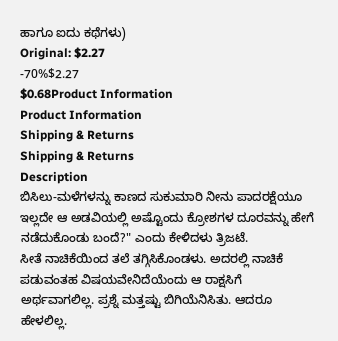ಹಾಗೂ ಐದು ಕಥೆಗಳು)
Original: $2.27
-70%$2.27
$0.68Product Information
Product Information
Shipping & Returns
Shipping & Returns
Description
ಬಿಸಿಲು-ಮಳೆಗಳನ್ನು ಕಾಣದ ಸುಕುಮಾರಿ ನೀನು ಪಾದರಕ್ಷೆಯೂ ಇಲ್ಲದೇ ಆ ಅಡವಿಯಲ್ಲಿ ಅಷ್ಟೊಂದು ಕ್ರೋಶಗಳ ದೂರವನ್ನು ಹೇಗೆ ನಡೆದುಕೊಂಡು ಬಂದೆ?" ಎಂದು ಕೇಳಿದಳು ತ್ರಿಜಟೆ.
ಸೀತೆ ನಾಚಿಕೆಯಿಂದ ತಲೆ ತಗ್ಗಿಸಿಕೊಂಡಳು. ಅದರಲ್ಲಿ ನಾಚಿಕೆ ಪಡುವಂತಹ ವಿಷಯವೇನಿದೆಯೆಂದು ಆ ರಾಕ್ಷಸಿಗೆ ಅರ್ಥವಾಗಲಿಲ್ಲ. ಪ್ರಶ್ನೆ ಮತ್ತಷ್ಟು ಬಿಗಿಯೆನಿಸಿತು. ಆದರೂ ಹೇಳಲಿಲ್ಲ.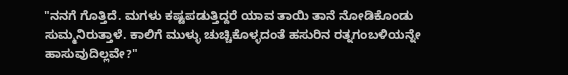"ನನಗೆ ಗೊತ್ತಿದೆ. ಮಗಳು ಕಷ್ಟಪಡುತ್ತಿದ್ದರೆ ಯಾವ ತಾಯಿ ತಾನೆ ನೋಡಿಕೊಂಡು ಸುಮ್ಮನಿರುತ್ತಾಳೆ. ಕಾಲಿಗೆ ಮುಳ್ಳು ಚುಚ್ಚಿಕೊಳ್ಳದಂತೆ ಹಸುರಿನ ರತ್ನಗಂಬಳಿಯನ್ನೇ ಹಾಸುವುದಿಲ್ಲವೇ?"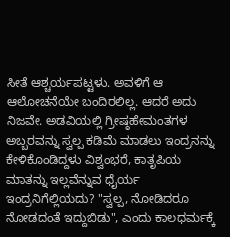ಸೀತೆ ಆಶ್ಚರ್ಯಪಟ್ಟಳು. ಅವಳಿಗೆ ಆ ಆಲೋಚನೆಯೇ ಬಂದಿರಲಿಲ್ಲ. ಆದರೆ ಅದು ನಿಜವೇ. ಅಡವಿಯಲ್ಲಿ ಗ್ರೀಷ್ಠಹೇಮಂತಗಳ ಅಬ್ಬರವನ್ನು ಸ್ವಲ್ಪ ಕಡಿಮೆ ಮಾಡಲು ಇಂದ್ರನನ್ನು ಕೇಳಿಕೊಂಡಿದ್ದಳು ವಿಶ್ವಂಭರೆ, ಕಾತೃಪಿಯ ಮಾತನ್ನು ಇಲ್ಲವೆನ್ನುವ ಧೈರ್ಯ ಇಂದ್ರನಿಗೆಲ್ಲಿಯದು? "ಸ್ವಲ್ಪ, ನೋಡಿದರೂ ನೋಡದಂತೆ ಇದ್ದುಬಿಡು", ಎಂದು ಕಾಲಧರ್ಮಕ್ಕೆ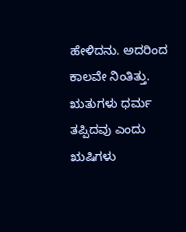ಹೇಳಿದನು. ಅದರಿಂದ ಕಾಲವೇ ನಿಂತಿತ್ತು.
ಋತುಗಳು ಧರ್ಮ ತಪ್ಪಿದವು ಎಂದು ಋಷಿಗಳು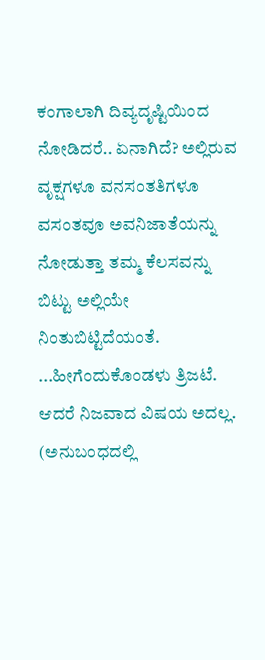ಕಂಗಾಲಾಗಿ ದಿವ್ಯದೃಷ್ಟಿಯಿಂದ ನೋಡಿದರೆ.. ಏನಾಗಿದೆ? ಅಲ್ಲಿರುವ ವೃಕ್ಷಗಳೂ ವನಸಂತತಿಗಳೂ ವಸಂತವೂ ಅವನಿಜಾತೆಯನ್ನು ನೋಡುತ್ತಾ ತಮ್ಮ ಕೆಲಸವನ್ನು ಬಿಟ್ಟು ಅಲ್ಲಿಯೇ ನಿಂತುಬಿಟ್ಟಿದೆಯಂತೆ.
...ಹೀಗೆಂದುಕೊಂಡಳು ತ್ರಿಜಟೆ. ಆದರೆ ನಿಜವಾದ ವಿಷಯ ಅದಲ್ಲ.
(ಅನುಬಂಧದಲ್ಲಿ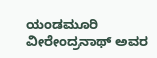ಯಂಡಮೂರಿ ವೀರೇಂದ್ರನಾಥ್ ಅವರ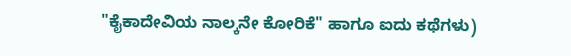"ಕೈಕಾದೇವಿಯ ನಾಲ್ಕನೇ ಕೋರಿಕೆ" ಹಾಗೂ ಐದು ಕಥೆಗಳು)